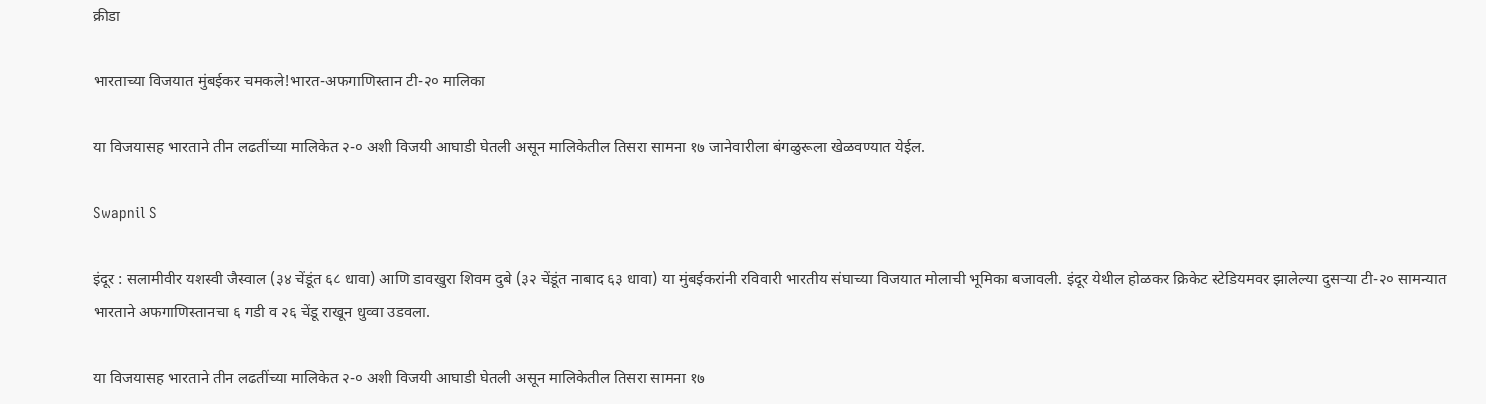क्रीडा

भारताच्या विजयात मुंबईकर चमकले!भारत-अफगाणिस्तान टी-२० मालिका

या विजयासह भारताने तीन लढतींच्या मालिकेत २-० अशी विजयी आघाडी घेतली असून मालिकेतील तिसरा सामना १७ जानेवारीला बंगळुरूला खेळवण्यात येईल.

Swapnil S

इंदूर : सलामीवीर यशस्वी जैस्वाल (३४ चेंडूंत ६८ धावा) आणि डावखुरा शिवम दुबे (३२ चेंडूंत नाबाद ६३ धावा) या मुंबईकरांनी रविवारी भारतीय संघाच्या विजयात मोलाची भूमिका बजावली. इंदूर येथील होळकर क्रिकेट स्टेडियमवर झालेल्या दुसऱ्या टी-२० सामन्यात भारताने अफगाणिस्तानचा ६ गडी व २६ चेंडू राखून धुव्वा उडवला.

या विजयासह भारताने तीन लढतींच्या मालिकेत २-० अशी विजयी आघाडी घेतली असून मालिकेतील तिसरा सामना १७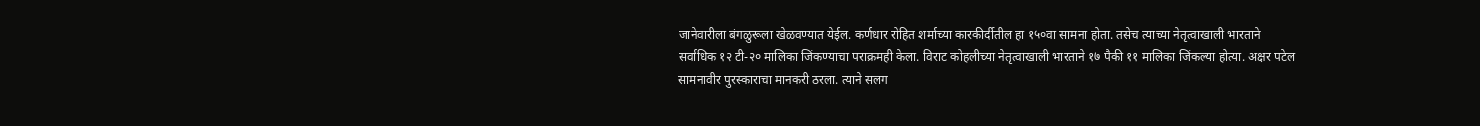जानेवारीला बंगळुरूला खेळवण्यात येईल. कर्णधार रोहित शर्माच्या कारकीर्दीतील हा १५०वा सामना होता. तसेच त्याच्या नेतृत्वाखाली भारताने सर्वाधिक १२ टी-२० मालिका जिंकण्याचा पराक्रमही केला. विराट कोहलीच्या नेतृत्वाखाली भारताने १७ पैकी ११ मालिका जिंकल्या होत्या. अक्षर पटेल सामनावीर पुरस्काराचा मानकरी ठरला. त्याने सलग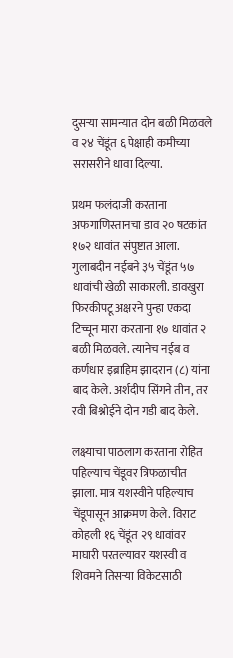दुसऱ्या सामन्यात दोन बळी मिळवले व २४ चेंडूंत ६ पेक्षाही कमीच्या सरासरीने धावा दिल्या.

प्रथम फलंदाजी करताना अफगाणिस्तानचा डाव २० षटकांत १७२ धावांत संपुष्टात आला. गुलाबदीन नईबने ३५ चेंडूंत ५७ धावांची खेळी साकारली. डावखुरा फिरकीपटू अक्षरने पुन्हा एकदा टिच्चून मारा करताना १७ धावांत २ बळी मिळवले. त्यानेच नईब व कर्णधार इब्राहिम झादरान (८) यांना बाद केले. अर्शदीप सिंगने तीन, तर रवी बिश्नोईने दोन गडी बाद केले.

लक्ष्याचा पाठलाग करताना रोहित पहिल्याच चेंडूवर त्रिफळाचीत झाला. मात्र यशस्वीने पहिल्याच चेंडूपासून आक्रमण केले. विराट कोहली १६ चेंडूंत २९ धावांवर माघारी परतल्यावर यशस्वी व शिवमने तिसऱ्या विकेटसाठी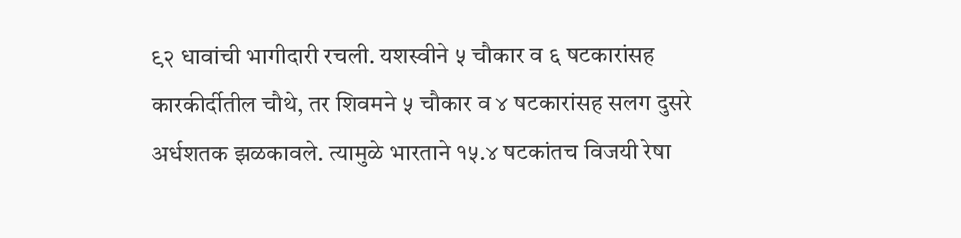९२ धावांची भागीदारी रचली. यशस्वीने ५ चौकार व ६ षटकारांसह कारकीर्दीतील चौथे, तर शिवमने ५ चौकार व ४ षटकारांसह सलग दुसरे अर्धशतक झळकावले. त्यामुळे भारताने १५.४ षटकांतच विजयी रेषा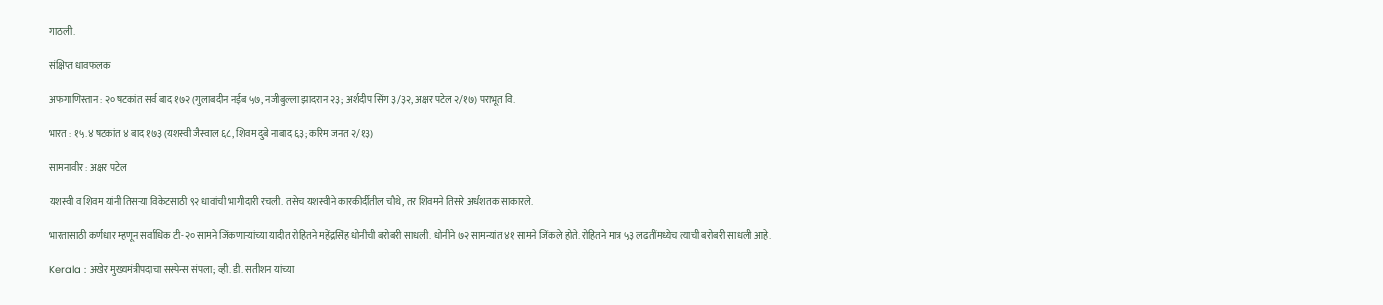गाठली.

संक्षिप्त धावफलक

अफगाणिस्तान : २० षटकांत सर्व बाद १७२ (गुलाबदीन नईब ५७, नजीबुल्ला झादरान २३; अर्शदीप सिंग ३/३२, अक्षर पटेल २/१७) पराभूत वि.

भारत : १५.४ षटकांत ४ बाद १७३ (यशस्वी जैस्वाल ६८, शिवम दुबे नाबाद ६३; करिम जनत २/१३)

सामनावीर : अक्षर पटेल

यशस्वी व शिवम यांनी तिसऱ्या विकेटसाठी ९२ धावांची भागीदारी रचली. तसेच यशस्वीने कारकीर्दीतील चौथे, तर शिवमने तिसरे अर्धशतक साकारले.

भारतासाठी कर्णधार म्हणून सर्वाधिक टी-२० सामने जिंकणाऱ्यांच्या यादीत रोहितने महेंद्रसिंह धोनीची बरोबरी साधली. धोनीने ७२ सामन्यांत ४१ सामने जिंकले होते. रोहितने मात्र ५३ लढतींमध्येच त्याची बरोबरी साधली आहे.

Kerala : अखेर मुख्यमंत्रीपदाचा सस्पेन्स संपला; व्ही. डी. सतीशन यांच्या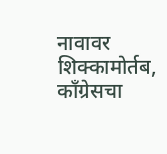नावावर शिक्कामोर्तब, काँग्रेसचा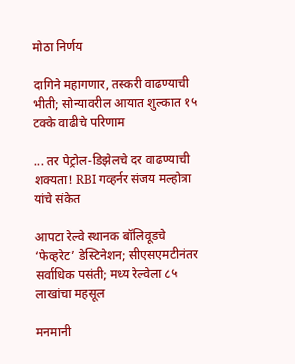मोठा निर्णय

दागिने महागणार, तस्करी वाढण्याची भीती; सोन्यावरील आयात शुल्कात १५ टक्के वाढीचे परिणाम

... तर पेट्रोल-डिझेलचे दर वाढण्याची शक्यता! RBI गव्हर्नर संजय मल्होत्रा यांचे संकेत

आपटा रेल्वे स्थानक बॉलिवूडचे ‘फेव्हरेट’ डेस्टिनेशन; सीएसएमटीनंतर सर्वाधिक पसंती; मध्य रेल्वेला ८५ लाखांचा महसूल

मनमानी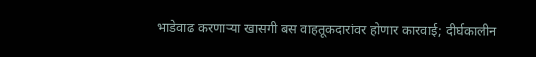भाडेवाढ करणाऱ्या खासगी बस वाहतूकदारांवर होणार कारवाई; दीर्घकालीन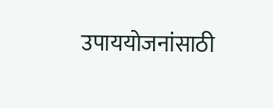उपाययोजनांसाठी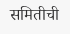समितीची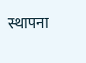स्थापना